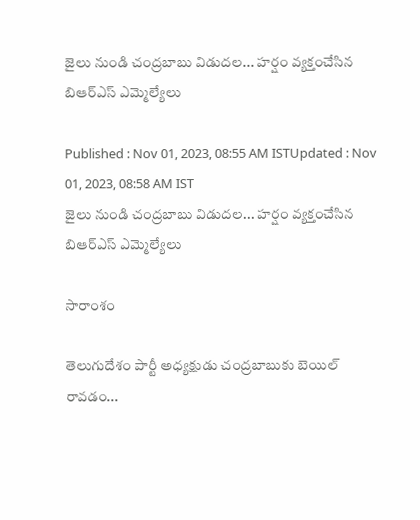జైలు నుండి చంద్రబాబు విడుదల... హర్షం వ్యక్తంచేసిన బిఆర్ఎస్ ఎమ్మెల్యేలు

Published : Nov 01, 2023, 08:55 AM ISTUpdated : Nov 01, 2023, 08:58 AM IST
జైలు నుండి చంద్రబాబు విడుదల... హర్షం వ్యక్తంచేసిన బిఆర్ఎస్ ఎమ్మెల్యేలు

సారాంశం

తెలుగుదేశం పార్టీ అధ్యక్షుడు చంద్రబాబుకు బెయిల్ రావడం...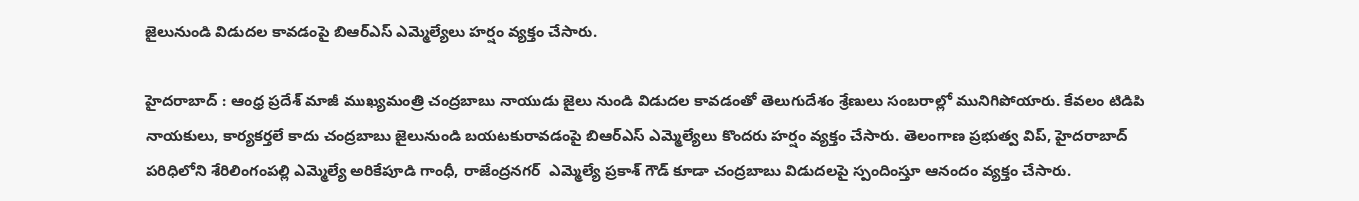జైలునుండి విడుదల కావడంపై బిఆర్ఎస్ ఎమ్మెల్యేలు హర్షం వ్యక్తం చేసారు.

హైదరాబాద్ : ఆంధ్ర ప్రదేశ్ మాజీ ముఖ్యమంత్రి చంద్రబాబు నాయుడు జైలు నుండి విడుదల కావడంతో తెలుగుదేశం శ్రేణులు సంబరాల్లో మునిగిపోయారు. కేవలం టిడిపి నాయకులు, కార్యకర్తలే కాదు చంద్రబాబు జైలునుండి బయటకురావడంపై బిఆర్ఎస్ ఎమ్మెల్యేలు కొందరు హర్షం వ్యక్తం చేసారు. తెలంగాణ ప్రభుత్వ విప్, హైదరాబాద్ పరిధిలోని శేరిలింగంపల్లి ఎమ్మెల్యే అరికేపూడి గాంధీ, రాజేంద్రనగర్  ఎమ్మెల్యే ప్రకాశ్ గౌడ్ కూడా చంద్రబాబు విడుదలపై స్పందింస్తూ ఆనందం వ్యక్తం చేసారు.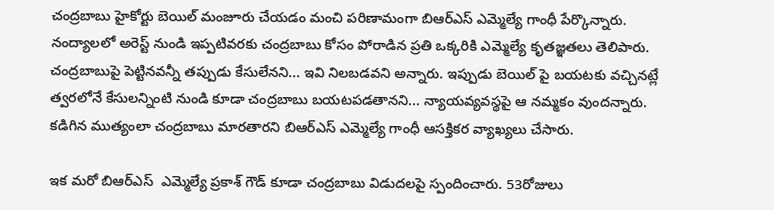చంద్రబాబు హైకోర్టు బెయిల్ మంజూరు చేయడం మంచి పరిణామంగా బిఆర్ఎస్ ఎమ్మెల్యే గాంధీ పేర్కొన్నారు. నంద్యాలలో అరెస్ట్ నుండి ఇప్పటివరకు చంద్రబాబు కోసం పోరాడిన ప్రతి ఒక్కరికి ఎమ్మెల్యే కృతజ్ఞతలు తెలిపారు. చంద్రబాబుపై పెట్టినవన్నీ తప్పుడు కేసులేనని... ఇవి నిలబడవని అన్నారు. ఇప్పుడు బెయిల్ పై బయటకు వచ్చినట్లే త్వరలోనే కేసులన్నింటి నుండి కూడా చంద్రబాబు బయటపడతానని... న్యాయవ్యవస్థపై ఆ నమ్మకం వుందన్నారు. కడిగిన ముత్యంలా చంద్రబాబు మారతారని బిఆర్ఎస్ ఎమ్మెల్యే గాంధీ ఆసక్తికర వ్యాఖ్యలు చేసారు.

ఇక మరో బిఆర్ఎస్  ఎమ్మెల్యే ప్రకాశ్ గౌడ్ కూడా చంద్రబాబు విడుదలపై స్పందించారు. 53రోజులు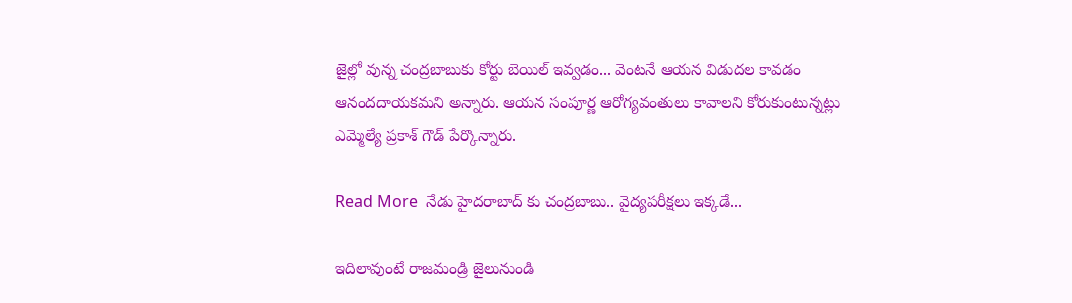జైల్లో వున్న చంద్రబాబుకు కోర్టు బెయిల్ ఇవ్వడం... వెంటనే ఆయన విడుదల కావడం ఆనందదాయకమని అన్నారు. ఆయన సంపూర్ణ ఆరోగ్యవంతులు కావాలని కోరుకుంటున్నట్లు ఎమ్మెల్యే ప్రకాశ్ గౌడ్ పేర్కొన్నారు.

Read More  నేడు హైదరాబాద్ కు చంద్రబాబు.. వైద్యపరీక్షలు ఇక్కడే...

ఇదిలావుంటే రాజమండ్రి జైలునుండి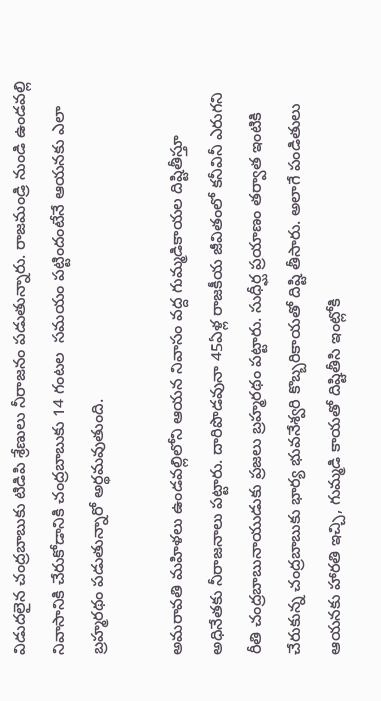విడుదలైన చంద్రబాబుకు టిడిపి శ్రేణులు నీరాజనం పడుతున్నారు. రాజమండ్రి నుండి ఉండవల్లి నివాసానికి చేరుకోడానికి చంద్రబాబుకు 14 గంటల  సమయం పట్టిందంటేనే ఆయనకు ఎలా బ్రహ్మరథం పడుతున్నారో అర్థమవుతుంది.

అమరావతి మహిళలు ఉండవల్లిలోని ఆయన నివాసం వద్ద గుమ్మడికాయల దిష్టితీస్తూ అధినేతకు నీరాజనాలు పట్టారు. దారిపొడవునా 45ఏళ్ల రాజకీయ జీవితంలో కనీవినీ ఎరుగని రీతి చంద్రబాబునాయుడుకు ప్రజలు బ్రహ్మరథం పట్టారు. సుధీర్ఘ ప్రయాణం తర్వాత ఇంటికి చేరుకున్న చంద్రబాబుకు భార్య భువనేశ్వరి కొబ్బరికాయతో దిష్టి తీసారు. అలాగే పండితులు ఆయనకు హారతి ఇచ్చి, గుమ్మడి కాయతో దిష్టితీసి ఇంట్లోకి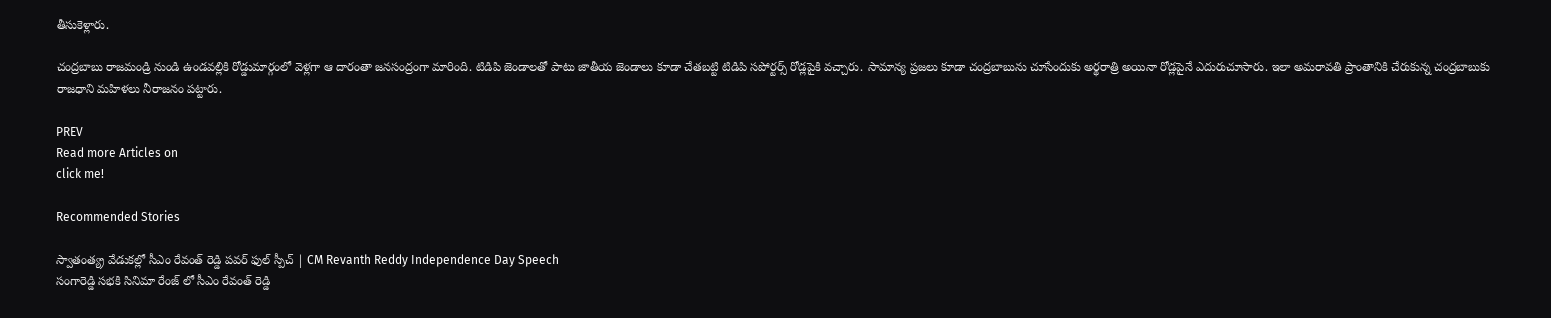తీసుకెళ్లారు.

చంద్రబాబు రాజమండ్రి నుండి ఉండవల్లికి రోడ్డుమార్గంలో వెళ్లగా ఆ దారంతా జనసంద్రంగా మారింది. టిడిపి జెండాలతో పాటు జాతీయ జెండాలు కూడా చేతబట్టి టిడిపి సపోర్టర్స్ రోడ్లపైకి వచ్చారు. సామాన్య ప్రజలు కూడా చంద్రబాబును చూసేందుకు అర్థరాత్రి అయినా రోడ్లపైనే ఎదురుచూసారు. ఇలా అమరావతి ప్రాంతానికి చేరుకున్న చంద్రబాబుకు రాజధాని మహిళలు నీరాజనం పట్టారు.

PREV
Read more Articles on
click me!

Recommended Stories

స్వాతంత్య్ర వేడుకల్లో సీఎం రేవంత్ రెడ్డి పవర్ ఫుల్ స్పీచ్ | CM Revanth Reddy Independence Day Speech
సంగారెడ్డి సభకి సినిమా రేంజ్ లో సీఎం రేవంత్ రెడ్డి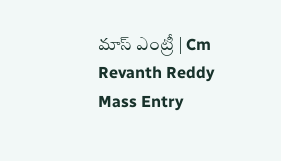మాస్ ఎంట్రీ | Cm Revanth Reddy Mass Entry